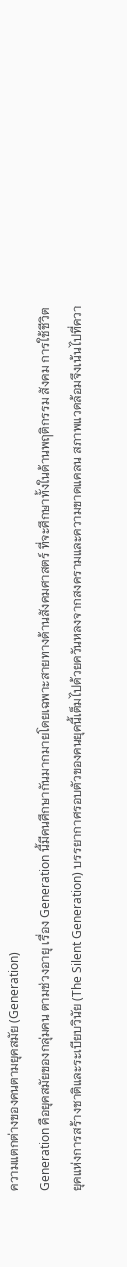ความแตกต่างของคนตามยุคสมัย (Generation)
Generation คือยุคสมัยของกลุ่มคน ตามช่วงอายุ เรื่อง Generation นี้มีคนศึกษากันมากมายโดยเฉพาะสายทางด้านสังคมศาสตร์ ที่จะศึกษาทั้งในด้านพฤติกรรม สังคม การใช้ชีวิต
ยุคแห่งการสร้างชาติและระเบียบวินัย (The Silent Generation) บรรยากาศรอบตัวของคนยุคนี้เต็มไปด้วยควันหลงจากสงครามและความขาดแคลน สภาพแวดล้อมจึงเน้นไปที่ควา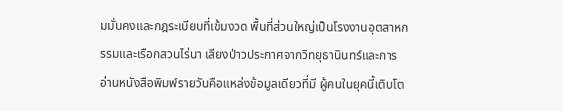มมั่นคงและกฎระเบียบที่เข้มงวด พื้นที่ส่วนใหญ่เป็นโรงงานอุตสาหกรรมและเรือกสวนไร่นา เสียงป่าวประกาศจากวิทยุธานินทร์และการอ่านหนังสือพิมพ์รายวันคือแหล่งข้อมูลเดียวที่มี ผู้คนในยุคนี้เติบโต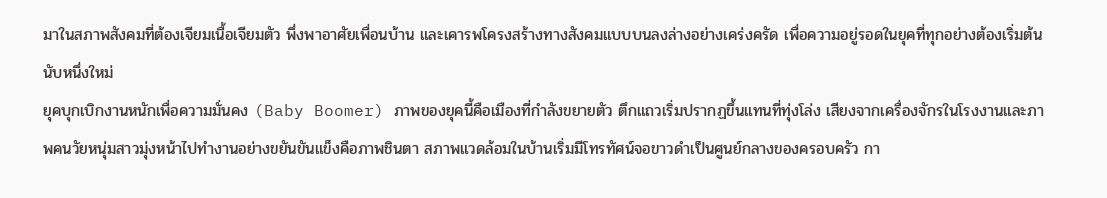มาในสภาพสังคมที่ต้องเจียมเนื้อเจียมตัว พึ่งพาอาศัยเพื่อนบ้าน และเคารพโครงสร้างทางสังคมแบบบนลงล่างอย่างเคร่งครัด เพื่อความอยู่รอดในยุคที่ทุกอย่างต้องเริ่มต้นนับหนึ่งใหม่
ยุคบุกเบิกงานหนักเพื่อความมั่นคง (Baby Boomer) ภาพของยุคนี้คือเมืองที่กำลังขยายตัว ตึกแถวเริ่มปรากฏขึ้นแทนที่ทุ่งโล่ง เสียงจากเครื่องจักรในโรงงานและภาพคนวัยหนุ่มสาวมุ่งหน้าไปทำงานอย่างขยันขันแข็งคือภาพชินตา สภาพแวดล้อมในบ้านเริ่มมีโทรทัศน์จอขาวดำเป็นศูนย์กลางของครอบครัว กา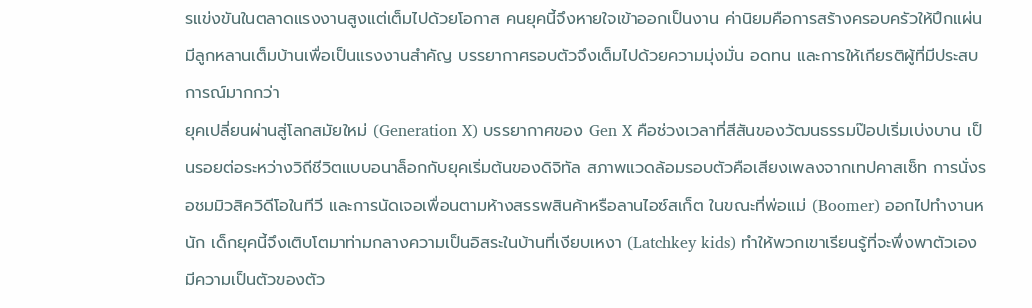รแข่งขันในตลาดแรงงานสูงแต่เต็มไปด้วยโอกาส คนยุคนี้จึงหายใจเข้าออกเป็นงาน ค่านิยมคือการสร้างครอบครัวให้ปึกแผ่น มีลูกหลานเต็มบ้านเพื่อเป็นแรงงานสำคัญ บรรยากาศรอบตัวจึงเต็มไปด้วยความมุ่งมั่น อดทน และการให้เกียรติผู้ที่มีประสบการณ์มากกว่า
ยุคเปลี่ยนผ่านสู่โลกสมัยใหม่ (Generation X) บรรยากาศของ Gen X คือช่วงเวลาที่สีสันของวัฒนธรรมป๊อปเริ่มเบ่งบาน เป็นรอยต่อระหว่างวิถีชีวิตแบบอนาล็อกกับยุคเริ่มต้นของดิจิทัล สภาพแวดล้อมรอบตัวคือเสียงเพลงจากเทปคาสเซ็ท การนั่งรอชมมิวสิควิดีโอในทีวี และการนัดเจอเพื่อนตามห้างสรรพสินค้าหรือลานไอซ์สเก็ต ในขณะที่พ่อแม่ (Boomer) ออกไปทำงานหนัก เด็กยุคนี้จึงเติบโตมาท่ามกลางความเป็นอิสระในบ้านที่เงียบเหงา (Latchkey kids) ทำให้พวกเขาเรียนรู้ที่จะพึ่งพาตัวเอง มีความเป็นตัวของตัว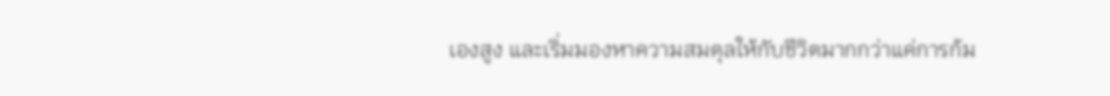เองสูง และเริ่มมองหาความสมดุลให้กับชีวิตมากกว่าแค่การก้ม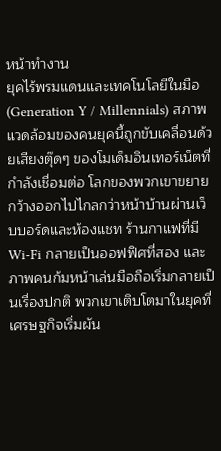หน้าทำงาน
ยุคไร้พรมแดนและเทคโนโลยีในมือ (Generation Y / Millennials) สภาพแวดล้อมของคนยุคนี้ถูกขับเคลื่อนด้วยเสียงตุ๊ดๆ ของโมเด็มอินเทอร์เน็ตที่กำลังเชื่อมต่อ โลกของพวกเขาขยายกว้างออกไปไกลกว่าหน้าบ้านผ่านเว็บบอร์ดและห้องแชท ร้านกาแฟที่มี Wi-Fi กลายเป็นออฟฟิศที่สอง และภาพคนก้มหน้าเล่นมือถือเริ่มกลายเป็นเรื่องปกติ พวกเขาเติบโตมาในยุคที่เศรษฐกิจเริ่มผัน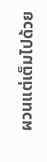ผวนแต่เต็มไปด้วย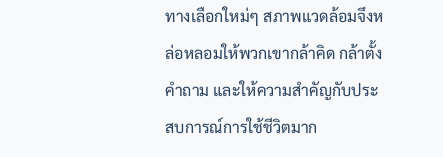ทางเลือกใหม่ๆ สภาพแวดล้อมจึงหล่อหลอมให้พวกเขากล้าคิด กล้าตั้งคำถาม และให้ความสำคัญกับประสบการณ์การใช้ชีวิตมาก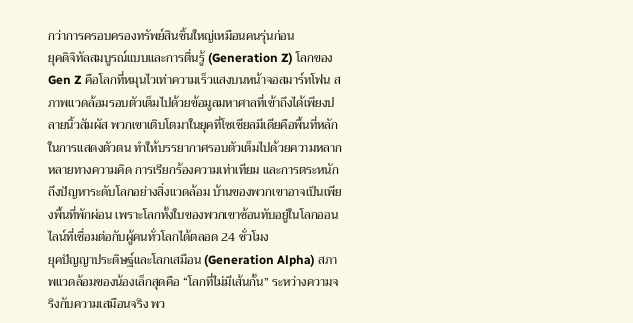กว่าการครอบครองทรัพย์สินชิ้นใหญ่เหมือนคนรุ่นก่อน
ยุคดิจิทัลสมบูรณ์แบบและการตื่นรู้ (Generation Z) โลกของ Gen Z คือโลกที่หมุนไวเท่าความเร็วแสงบนหน้าจอสมาร์ทโฟน สภาพแวดล้อมรอบตัวเต็มไปด้วยข้อมูลมหาศาลที่เข้าถึงได้เพียงปลายนิ้วสัมผัส พวกเขาเติบโตมาในยุคที่โซเชียลมีเดียคือพื้นที่หลักในการแสดงตัวตน ทำให้บรรยากาศรอบตัวเต็มไปด้วยความหลากหลายทางความคิด การเรียกร้องความเท่าเทียม และการตระหนักถึงปัญหาระดับโลกอย่างสิ่งแวดล้อม บ้านของพวกเขาอาจเป็นเพียงพื้นที่พักผ่อน เพราะโลกทั้งใบของพวกเขาซ้อนทับอยู่ในโลกออนไลน์ที่เชื่อมต่อกับผู้คนทั่วโลกได้ตลอด 24 ชั่วโมง
ยุคปัญญาประดิษฐ์และโลกเสมือน (Generation Alpha) สภาพแวดล้อมของน้องเล็กสุดคือ “โลกที่ไม่มีเส้นกั้น” ระหว่างความจริงกับความเสมือนจริง พว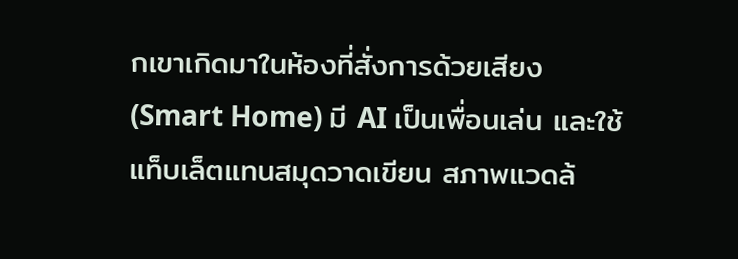กเขาเกิดมาในห้องที่สั่งการด้วยเสียง (Smart Home) มี AI เป็นเพื่อนเล่น และใช้แท็บเล็ตแทนสมุดวาดเขียน สภาพแวดล้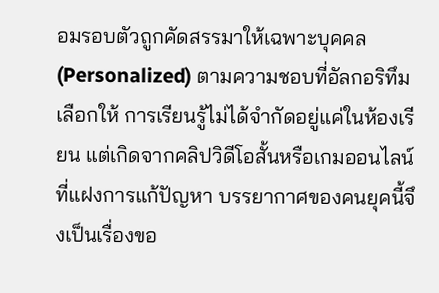อมรอบตัวถูกคัดสรรมาให้เฉพาะบุคคล (Personalized) ตามความชอบที่อัลกอริทึมเลือกให้ การเรียนรู้ไม่ได้จำกัดอยู่แค่ในห้องเรียน แต่เกิดจากคลิปวิดีโอสั้นหรือเกมออนไลน์ที่แฝงการแก้ปัญหา บรรยากาศของคนยุคนี้จึงเป็นเรื่องขอ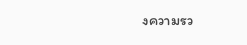งความรว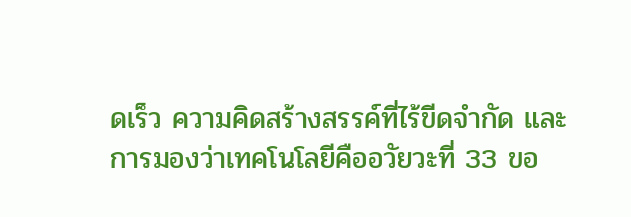ดเร็ว ความคิดสร้างสรรค์ที่ไร้ขีดจำกัด และการมองว่าเทคโนโลยีคืออวัยวะที่ 33 ขอ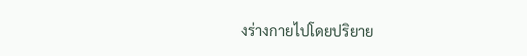งร่างกายไปโดยปริยาย